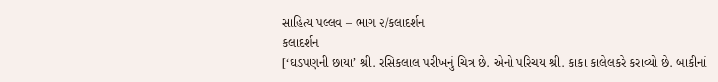સાહિત્ય પલ્લવ – ભાગ ૨/કલાદર્શન
કલાદર્શન
[‘ઘડપણની છાયા’ શ્રી. રસિકલાલ પરીખનું ચિત્ર છે. એનો પરિચય શ્રી. કાકા કાલેલકરે કરાવ્યો છે. બાકીનાં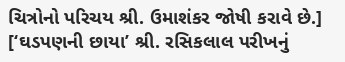ચિત્રોનો પરિચય શ્રી. ઉમાશંકર જોષી કરાવે છે.]
[‘ઘડપણની છાયા’ શ્રી. રસિકલાલ પરીખનું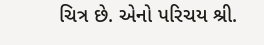ચિત્ર છે. એનો પરિચય શ્રી.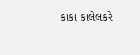કાકા કાલેલકરે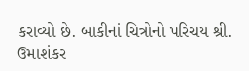કરાવ્યો છે. બાકીનાં ચિત્રોનો પરિચય શ્રી. ઉમાશંકર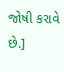જોષી કરાવે છે.]